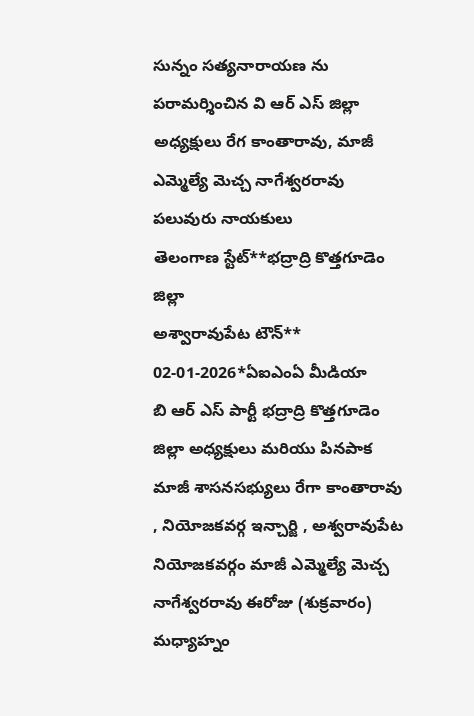సున్నం సత్యనారాయణ ను పరామర్శించిన వి ఆర్ ఎస్ జిల్లా అధ్యక్షులు రేగ కాంతారావు, మాజీ ఎమ్మెల్యే మెచ్చ నాగేశ్వరరావు పలువురు నాయకులు
తెలంగాణ స్టేట్**భద్రాద్రి కొత్తగూడెం జిల్లా
అశ్వారావుపేట టౌన్** 02-01-2026*ఏఐఎంఏ మీడియా
బి ఆర్ ఎస్ పార్టీ భద్రాద్రి కొత్తగూడెం జిల్లా అధ్యక్షులు మరియు పినపాక మాజీ శాసనసభ్యులు రేగా కాంతారావు , నియోజకవర్గ ఇన్చార్జి , అశ్వరావుపేట నియోజకవర్గం మాజీ ఎమ్మెల్యే మెచ్చ నాగేశ్వరరావు ఈరోజు (శుక్రవారం)
మధ్యాహ్నం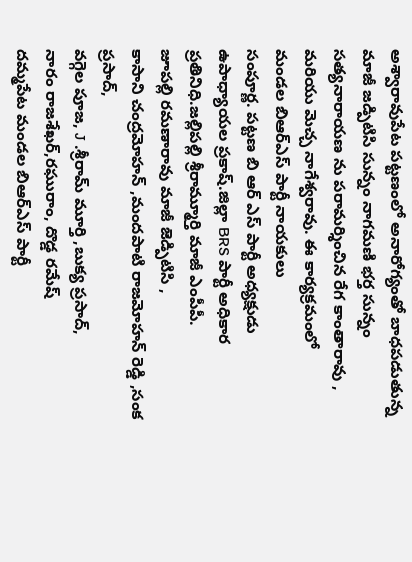అశ్వారావుపేట పట్టణంలో అనారోగ్యంతో బాధపడుతున్న మాజీ జడ్పిటిసి సున్నం నాగమణి భర్త సున్నం సత్యనారాయణ ను పరామర్శించిన రేగ కాంతారావు , మరియు మెచ్చ నాగేశ్వరావు. ఈ కార్యక్రమంలో
మండల బిఆర్ఎస్ పార్టీ నాయకులు
సంపూర్ణ. పట్టణ బి ఆర్ ఎస్ పార్టీ అధ్యక్షుడు
ఉపాధ్యాయల ప్రకాష్.జిల్లా BRS పార్టీ అధికార ప్రతినిధి.జల్లిపల్లి శ్రీరామ్మూర్తి మాజీ ఎంపీపీ.
జూపల్లి రమణారావు మాజీ జెడ్పిటిసి ,
కాసాని చంద్రమోహన్ ,మందపాటి రాజమోహన్ రెడ్డి ,సంక ప్రసాద్,
వగ్గెల పూజ, J .శ్రీరామ్ మూర్తి ,బుక్య ప్రసాద్,
నారం రాజశేఖర్,రఘురాం, దొడ్డ రమేష్
దమ్మపేట మండల బిఆర్ఎస్ పార్టీ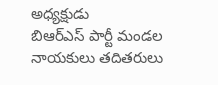అధ్యక్షుడు
బిఆర్ఎస్ పార్టీ మండల నాయకులు తదితరులు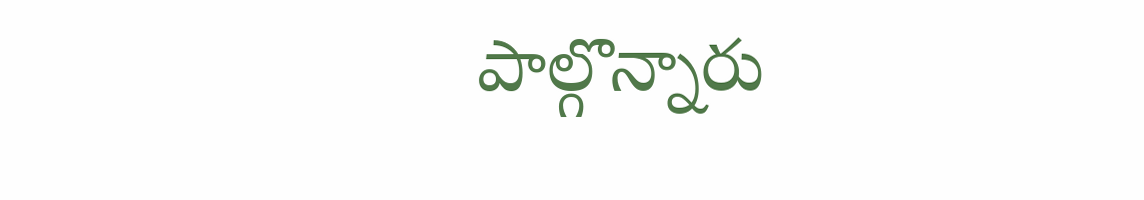పాల్గొన్నారు